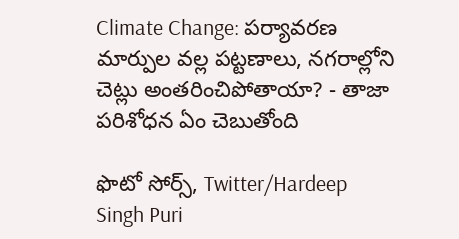Climate Change: పర్యావరణ మార్పుల వల్ల పట్టణాలు, నగరాల్లోని చెట్లు అంతరించిపోతాయా? - తాజా పరిశోధన ఏం చెబుతోంది

ఫొటో సోర్స్, Twitter/Hardeep Singh Puri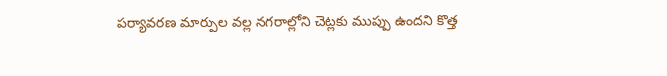పర్యావరణ మార్పుల వల్ల నగరాల్లోని చెట్లకు ముప్పు ఉందని కొత్త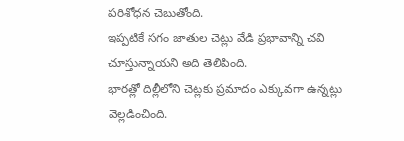పరిశోధన చెబుతోంది.
ఇప్పటికే సగం జాతుల చెట్లు వేడి ప్రభావాన్ని చవి చూస్తున్నాయని అది తెలిపింది.
భారత్లో దిల్లీలోని చెట్లకు ప్రమాదం ఎక్కువగా ఉన్నట్లు వెల్లడించింది.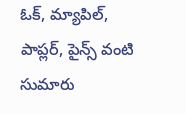ఓక్, మ్యాపిల్, పాప్లర్, పైన్స్ వంటి సుమారు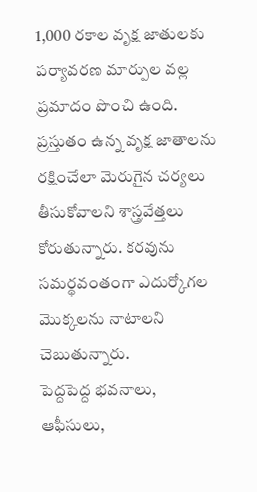1,000 రకాల వృక్ష జాతులకు పర్యావరణ మార్పుల వల్ల ప్రమాదం పొంచి ఉంది.
ప్రస్తుతం ఉన్న వృక్ష జాతాలను రక్షించేలా మెరుగైన చర్యలు తీసుకోవాలని శాస్త్రవేత్తలు కోరుతున్నారు. కరవును సమర్థవంతంగా ఎదుర్కోగల మొక్కలను నాటాలని చెబుతున్నారు.
పెద్దపెద్ద భవనాలు, ఆఫీసులు,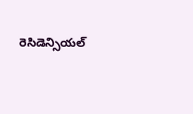రెసిడెన్సియల్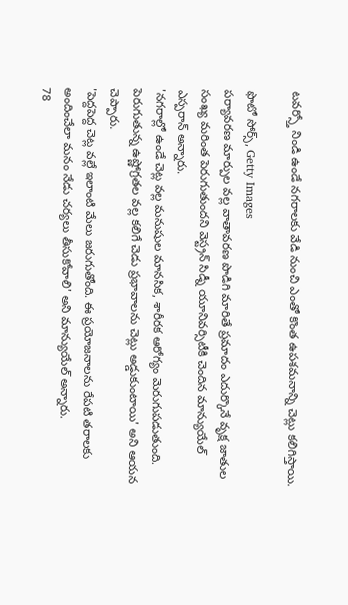టవర్స్తో నిండి ఉండే నగరాలకు వేడి నుంచి ఎంతో కొంత ఉపశమనాన్ని చెట్లు కలిగిస్తాయి.

ఫొటో సోర్స్, Getty Images
పర్యావరణ మార్పుల వల్ల వాతావరణ పొడిగి మారితే ప్రమాదం ఎదుర్కొనే వృక్ష జాతుల సంఖ్య మరింత పెరుగుతుందని వెస్ట్రన్ సిడ్నీ యూనివర్సిటీకి చెందిన మాన్యుయేల్ ఎస్పరాన్ అన్నారు.
'నగరాల్లో ఉండే చెట్ల వల్ల మనుషుల మానసిక, శారీరక ఆరోగ్యం మెరుగుపడుతుంది. పెరుగుతున్న ఉష్ణోగ్రతల వల్ల కలిగే చెడు ప్రభావాలను చెట్లు అడ్డుకుంటాయి' అని ఆయన చెప్పారు.
'పెద్దపెద్ద చెట్ల వల్లే ఇలాంటి మేలు జరుగుతోంది. ఈ ప్రయోజనాలను రేపటి తరాలకు అందించేలా మనం నేడు చర్యలు తీసుకోవాలి' అని మాన్యుయేల్ అన్నారు.
78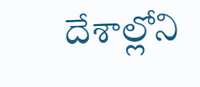దేశాల్లోని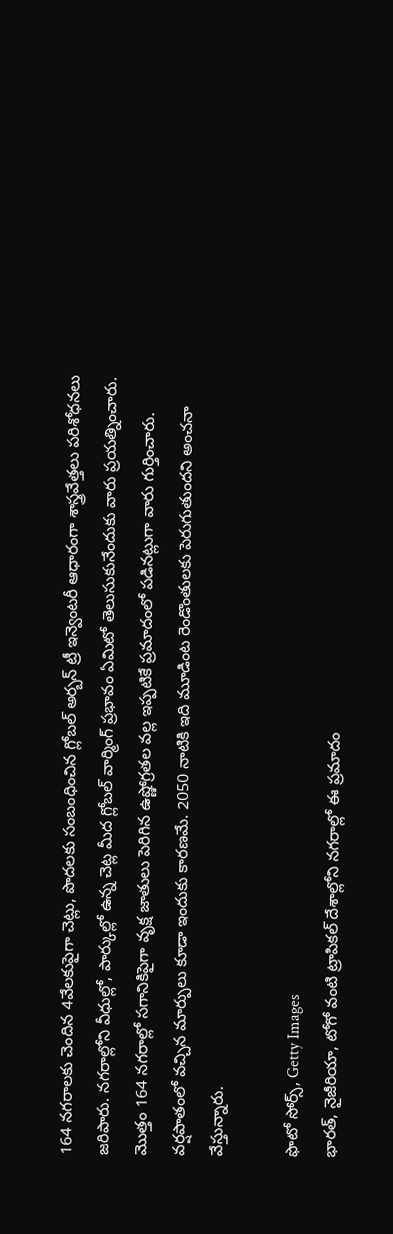164 నగరాలకు చెందిన 4వేలకుపైగా చెట్లు, పొదలకు సంబంధించిన గ్లోబల్ అర్బన్ ట్రీ ఇన్వెంటరీ ఆధారంగా శాస్త్రవేత్తలు పరిశోధనలు జరిపారు. నగరాల్లోని వీధుల్లో, పార్కుల్లో ఉన్న చెట్ల మీద గ్లోబల్ వార్మింగ్ ప్రభావం ఏమిటో తెలుసుకునేందుకు వారు ప్రయత్నించారు.
మొత్తం 164 నగరాల్లో సగానికిపైగా వృక్ష జాతులు పెరిగిన ఉష్ణోగ్రతల వల్ల ఇప్పటికే ప్రమాదంలో పడినట్లుగా వారు గుర్తించారు. వర్షపాతంలో వచ్చిన మార్పులు కూడా ఇందుకు కారణమే. 2050 నాటికి ఇది మూడింట రెండొంతులకు పెరుగుతుందని అంచనా వేస్తున్నారు.

ఫొటో సోర్స్, Getty Images
భారత్, నైజీరియా, టోగో వంటి ట్రాపికల్ దేశాల్లోని నగరాల్లో ఈ ప్రమాదం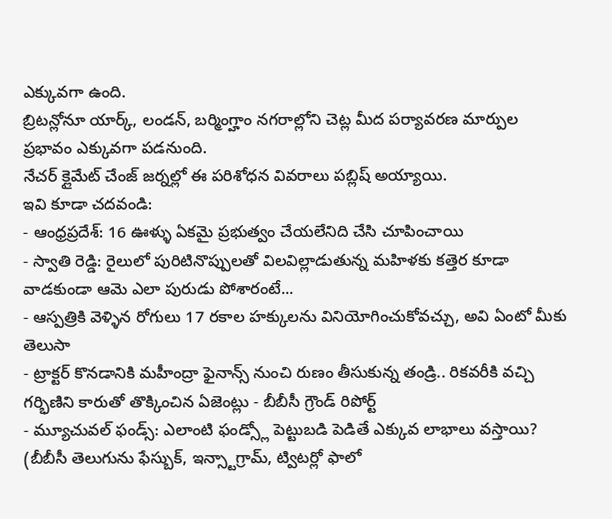ఎక్కువగా ఉంది.
బ్రిటన్లోనూ యార్క్, లండన్, బర్మింగ్హాం నగరాల్లోని చెట్ల మీద పర్యావరణ మార్పుల ప్రభావం ఎక్కువగా పడనుంది.
నేచర్ క్లైమేట్ చేంజ్ జర్నల్లో ఈ పరిశోధన వివరాలు పబ్లిష్ అయ్యాయి.
ఇవి కూడా చదవండి:
- ఆంధ్రప్రదేశ్: 16 ఊళ్ళు ఏకమై ప్రభుత్వం చేయలేనిది చేసి చూపించాయి
- స్వాతి రెడ్డి: రైలులో పురిటినొప్పులతో విలవిల్లాడుతున్న మహిళకు కత్తెర కూడా వాడకుండా ఆమె ఎలా పురుడు పోశారంటే...
- ఆస్పత్రికి వెళ్ళిన రోగులు 17 రకాల హక్కులను వినియోగించుకోవచ్చు, అవి ఏంటో మీకు తెలుసా
- ట్రాక్టర్ కొనడానికి మహీంద్రా ఫైనాన్స్ నుంచి రుణం తీసుకున్న తండ్రి.. రికవరీకి వచ్చి గర్భిణిని కారుతో తొక్కించిన ఏజెంట్లు - బీబీసీ గ్రౌండ్ రిపోర్ట్
- మ్యూచువల్ ఫండ్స్: ఎలాంటి ఫండ్స్లో పెట్టుబడి పెడితే ఎక్కువ లాభాలు వస్తాయి?
(బీబీసీ తెలుగును ఫేస్బుక్, ఇన్స్టాగ్రామ్, ట్విటర్లో ఫాలో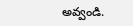అవ్వండి.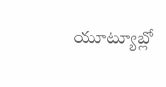యూట్యూబ్లో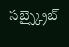సబ్స్క్రైబ్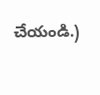చేయండి.)